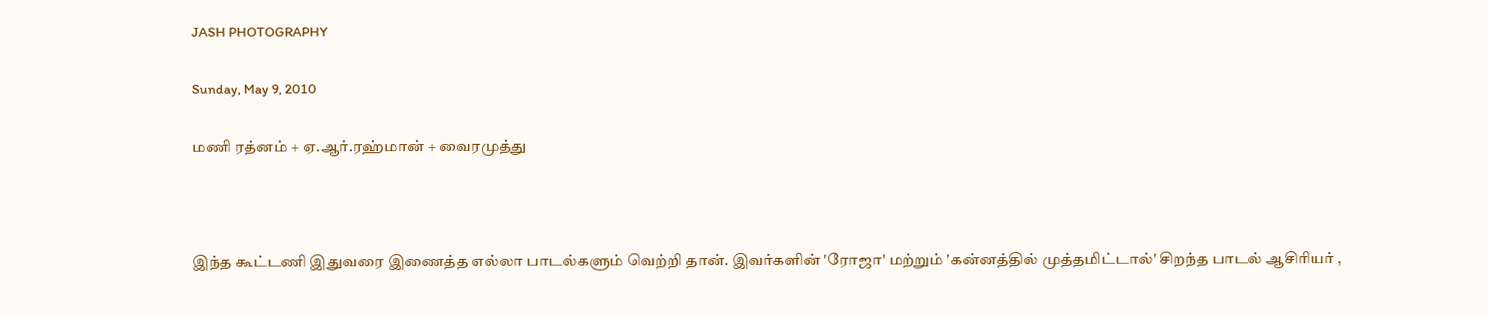JASH PHOTOGRAPHY

Sunday, May 9, 2010

மணி ரத்னம் + ஏ.ஆர்.ரஹ்மான் + வைரமுத்து



இந்த கூட்டணி இதுவரை இணைத்த எல்லா பாடல்களும் வெற்றி தான். இவர்களின் 'ரோஜா' மற்றும் 'கன்னத்தில் முத்தமிட்டால்' சிறந்த பாடல் ஆசிரியர் ,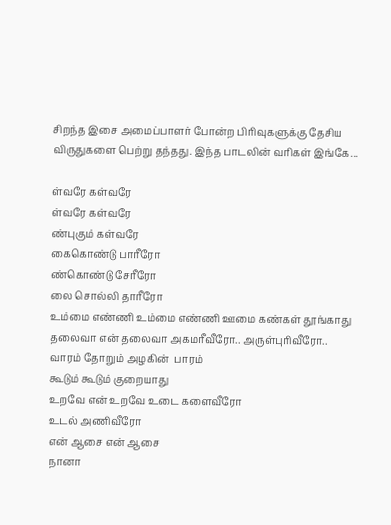சிறந்த இசை அமைப்பாளர் போன்ற பிரிவுகளுக்கு தேசிய விருதுகளை பெற்று தந்தது. இந்த பாடலின் வரிகள் இங்கே...

ள்வரே கள்வரே
ள்வரே கள்வரே
ண்புகும் கள்வரே
கைகொண்டு பாரீரோ
ண்கொண்டு சேரீரோ
லை சொல்லி தாரீரோ
உம்மை எண்ணி உம்மை எண்ணி ஊமை கண்கள் தூங்காது
தலைவா என் தலைவா அகமரீவீரோ.. அருள்புரிவீரோ..
வாரம் தோறும் அழகின்  பாரம்
கூடும் கூடும் குறையாது
உறவே என் உறவே உடை களைவீரோ
உடல் அணிவீரோ
என் ஆசை என் ஆசை
நானா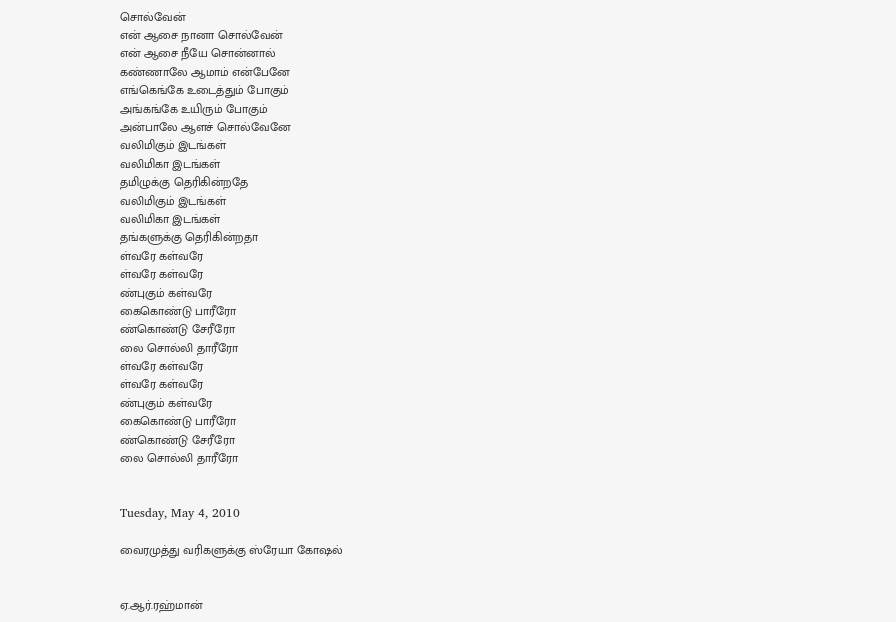சொல்வேன்
என் ஆசை நானா சொல்வேன்
என் ஆசை நீயே சொன்னால்
கண்ணாலே ஆமாம் என்பேனே
எங்கெங்கே உடைத்தும் போகும்
அங்கங்கே உயிரும் போகும்
அன்பாலே ஆளச் சொல்வேனே
வலிமிகும் இடங்கள்
வலிமிகா இடங்கள்
தமிழுக்கு தெரிகின்றதே
வலிமிகும் இடங்கள்
வலிமிகா இடங்கள்
தங்களுக்கு தெரிகின்றதா
ள்வரே கள்வரே
ள்வரே கள்வரே
ண்புகும் கள்வரே
கைகொண்டு பாரீரோ
ண்கொண்டு சேரீரோ
லை சொல்லி தாரீரோ
ள்வரே கள்வரே
ள்வரே கள்வரே
ண்புகும் கள்வரே
கைகொண்டு பாரீரோ
ண்கொண்டு சேரீரோ
லை சொல்லி தாரீரோ


Tuesday, May 4, 2010

வைரமுத்து வரிகளுக்கு ஸ்ரேயா கோஷல்


ஏ.ஆர்.ரஹ்மான்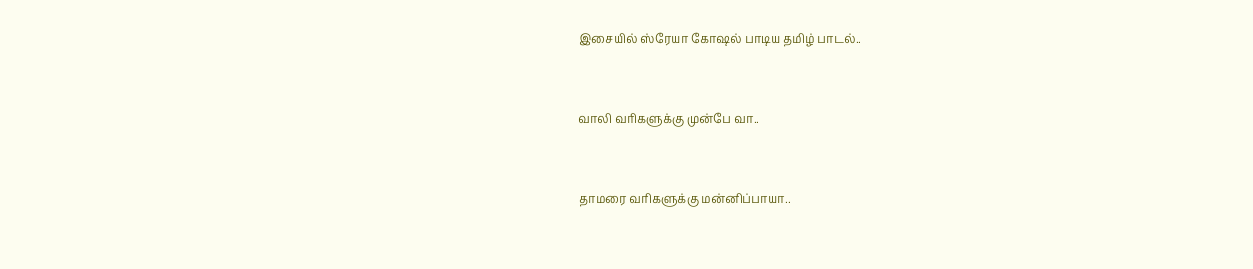இசையில் ஸ்ரேயா கோஷல் பாடிய தமிழ் பாடல்..


வாலி வரிகளுக்கு முன்பே வா..


தாமரை வரிகளுக்கு மன்னிப்பாயா..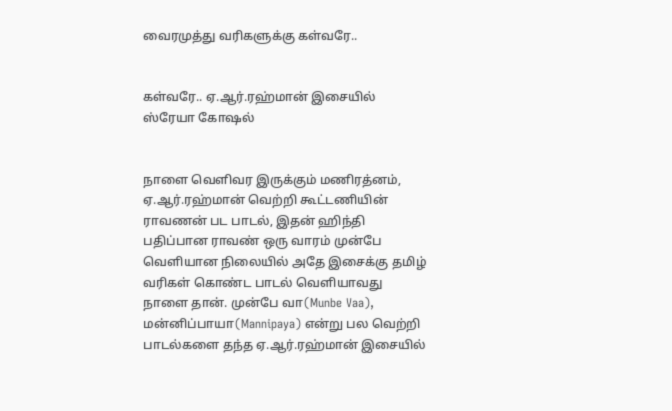வைரமுத்து வரிகளுக்கு கள்வரே..


கள்வரே.. ஏ.ஆர்.ரஹ்மான் இசையில் ஸ்ரேயா கோஷல்


நாளை வெளிவர இருக்கும் மணிரத்னம், ஏ.ஆர்.ரஹ்மான் வெற்றி கூட்டணியின் ராவணன் பட பாடல், இதன் ஹிந்தி பதிப்பான ராவண் ஒரு வாரம் முன்பே வெளியான நிலையில் அதே இசைக்கு தமிழ் வரிகள் கொண்ட பாடல் வெளியாவது நாளை தான். முன்பே வா(Munbe Vaa), மன்னிப்பாயா(Mannipaya) என்று பல வெற்றி பாடல்களை தந்த ஏ.ஆர்.ரஹ்மான் இசையில்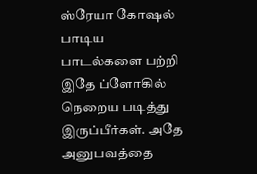ஸ்ரேயா கோஷல் பாடிய பாடல்களை பற்றி இதே ப்ளோகில் நெறைய படித்து இருப்பீர்கள். அதே அனுபவத்தை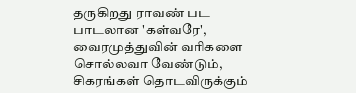தருகிறது ராவண் பட பாடலான 'கள்வரே', வைரமுத்துவின் வரிகளை சொல்லவா வேண்டும், சிகரங்கள் தொடவிருக்கும்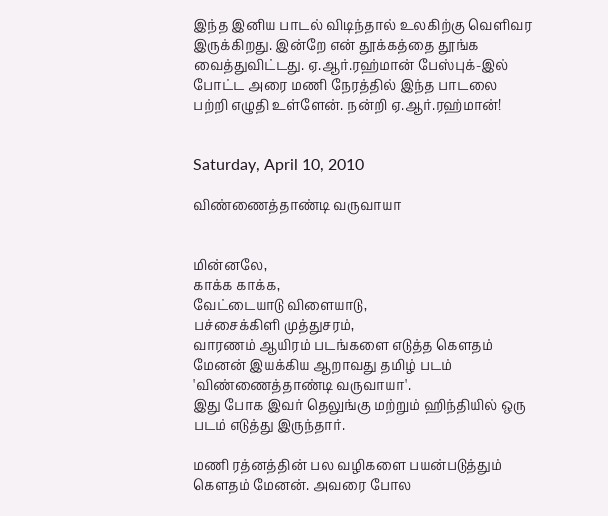இந்த இனிய பாடல் விடிந்தால் உலகிற்கு வெளிவர இருக்கிறது. இன்றே என் தூக்கத்தை தூங்க வைத்துவிட்டது. ஏ.ஆர்.ரஹ்மான் பேஸ்புக்-இல் போட்ட அரை மணி நேரத்தில் இந்த பாடலை பற்றி எழுதி உள்ளேன். நன்றி ஏ.ஆர்.ரஹ்மான்!


Saturday, April 10, 2010

விண்ணைத்தாண்டி வருவாயா


மின்னலே,
காக்க காக்க,
வேட்டையாடு விளையாடு,
பச்சைக்கிளி முத்துசரம்,
வாரணம் ஆயிரம் படங்களை எடுத்த கௌதம் மேனன் இயக்கிய ஆறாவது தமிழ் படம் 'விண்ணைத்தாண்டி வருவாயா'.
இது போக இவர் தெலுங்கு மற்றும் ஹிந்தியில் ஒரு படம் எடுத்து இருந்தார்.

மணி ரத்னத்தின் பல வழிகளை பயன்படுத்தும் கௌதம் மேனன். அவரை போல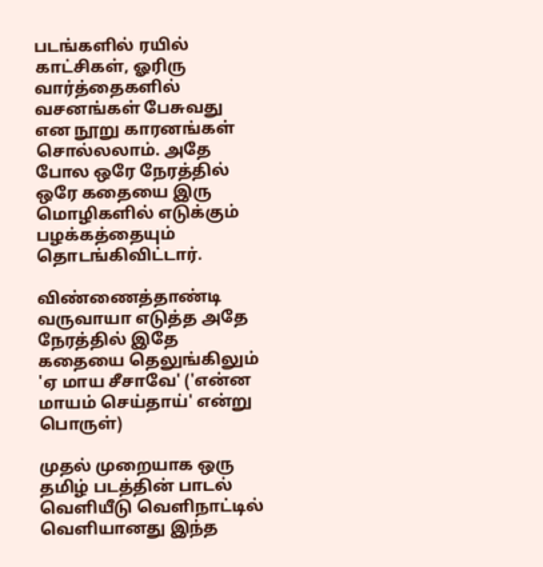படங்களில் ரயில் காட்சிகள், ஓரிரு வார்த்தைகளில் வசனங்கள் பேசுவது என நூறு காரனங்கள் சொல்லலாம். அதே போல ஒரே நேரத்தில் ஒரே கதையை இரு மொழிகளில் எடுக்கும் பழக்கத்தையும் தொடங்கிவிட்டார்.

விண்ணைத்தாண்டி வருவாயா எடுத்த அதே நேரத்தில் இதே கதையை தெலுங்கிலும் 'ஏ மாய சீசாவே' ('என்ன மாயம் செய்தாய்' என்று பொருள்)

முதல் முறையாக ஒரு தமிழ் படத்தின் பாடல் வெளியீடு வெளிநாட்டில் வெளியானது இந்த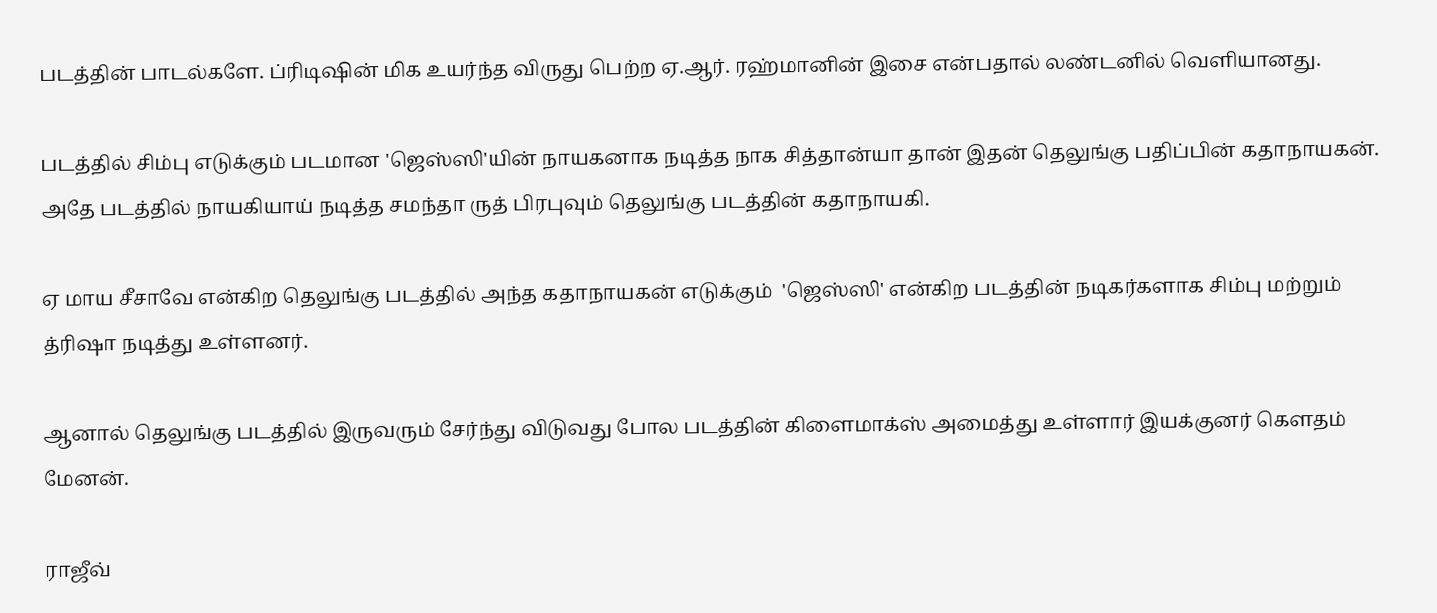படத்தின் பாடல்களே. ப்ரிடிஷின் மிக உயர்ந்த விருது பெற்ற ஏ.ஆர். ரஹ்மானின் இசை என்பதால் லண்டனில் வெளியானது.

படத்தில் சிம்பு எடுக்கும் படமான 'ஜெஸ்ஸி'யின் நாயகனாக நடித்த நாக சித்தான்யா தான் இதன் தெலுங்கு பதிப்பின் கதாநாயகன். அதே படத்தில் நாயகியாய் நடித்த சமந்தா ருத் பிரபுவும் தெலுங்கு படத்தின் கதாநாயகி.

ஏ மாய சீசாவே என்கிற தெலுங்கு படத்தில் அந்த கதாநாயகன் எடுக்கும்  'ஜெஸ்ஸி' என்கிற படத்தின் நடிகர்களாக சிம்பு மற்றும் த்ரிஷா நடித்து உள்ளனர்.

ஆனால் தெலுங்கு படத்தில் இருவரும் சேர்ந்து விடுவது போல படத்தின் கிளைமாக்ஸ் அமைத்து உள்ளார் இயக்குனர் கௌதம் மேனன்.

ராஜீவ்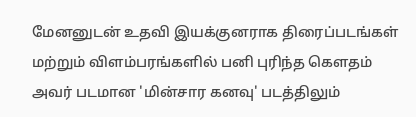மேனனுடன் உதவி இயக்குனராக திரைப்படங்கள் மற்றும் விளம்பரங்களில் பனி புரிந்த கௌதம் அவர் படமான 'மின்சார கனவு' படத்திலும்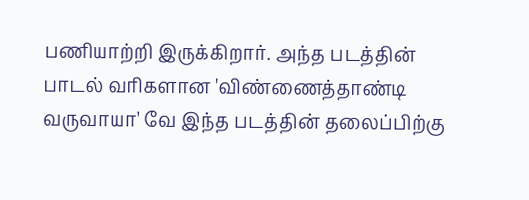பணியாற்றி இருக்கிறார். அந்த படத்தின் பாடல் வரிகளான 'விண்ணைத்தாண்டி வருவாயா' வே இந்த படத்தின் தலைப்பிற்கு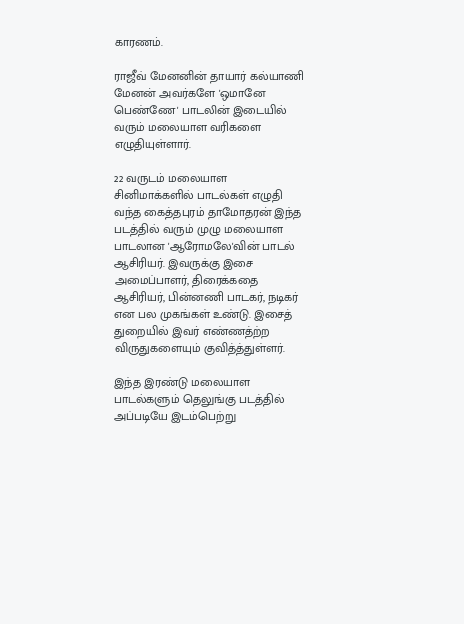காரணம்.

ராஜீவ் மேனனின் தாயார் கல்யாணி மேனன் அவர்களே 'ஒமானே பெண்ணே' பாடலின் இடையில் வரும் மலையாள வரிகளை எழுதியுள்ளார்.

22 வருடம் மலையாள சினிமாக்களில் பாடல்கள் எழுதி வந்த கைத்தபுரம் தாமோதரன் இந்த படத்தில் வரும் முழு மலையாள பாடலான 'ஆரோமலே'வின் பாடல் ஆசிரியர். இவருக்கு இசை அமைப்பாளர், திரைக்கதை ஆசிரியர், பின்னணி பாடகர், நடிகர்  என பல முகங்கள் உண்டு. இசைத் துறையில் இவர் எண்ணத்ற்ற விருதுகளையும் குவித்த்துள்ளர்.

இந்த இரண்டு மலையாள பாடல்களும் தெலுங்கு படத்தில் அப்படியே இடம்பெற்று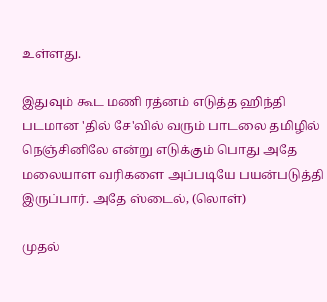உள்ளது.

இதுவும் கூட மணி ரத்னம் எடுத்த ஹிந்தி படமான 'தில் சே'வில் வரும் பாடலை தமிழில் நெஞ்சினிலே என்று எடுக்கும் பொது அதே மலையாள வரிகளை அப்படியே பயன்படுத்தி இருப்பார். அதே ஸ்டைல், (லொள்)

முதல்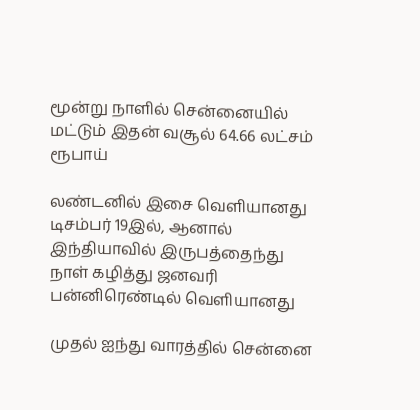மூன்று நாளில் சென்னையில் மட்டும் இதன் வசூல் 64.66 லட்சம் ரூபாய்

லண்டனில் இசை வெளியானது டிசம்பர் 19இல், ஆனால் இந்தியாவில் இருபத்தைந்து நாள் கழித்து ஜனவரி பன்னிரெண்டில் வெளியானது

முதல் ஐந்து வாரத்தில் சென்னை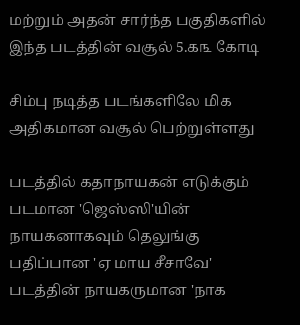மற்றும் அதன் சார்ந்த பகுதிகளில் இந்த படத்தின் வசூல் 5.௧௩ கோடி

சிம்பு நடித்த படங்களிலே மிக அதிகமான வசூல் பெற்றுள்ளது

படத்தில் கதாநாயகன் எடுக்கும் படமான 'ஜெஸ்ஸி'யின் நாயகனாகவும் தெலுங்கு பதிப்பான 'ஏ மாய சீசாவே' படத்தின் நாயகருமான 'நாக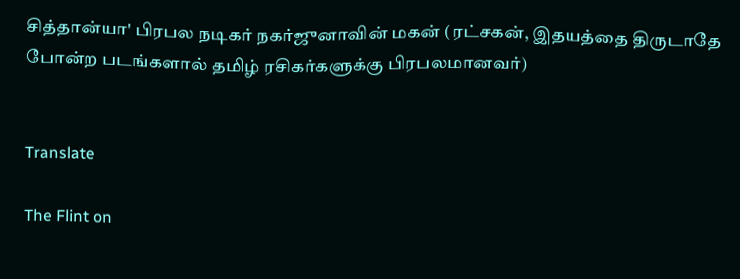சித்தான்யா' பிரபல நடிகர் நகர்ஜுனாவின் மகன் (ரட்சகன், இதயத்தை திருடாதே போன்ற படங்களால் தமிழ் ரசிகர்களுக்கு பிரபலமானவர்)


Translate

The Flint on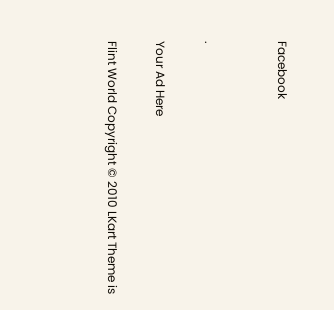Facebook


.

Your Ad Here

Flint World Copyright © 2010 LKart Theme is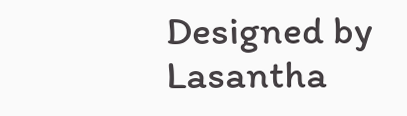Designed by Lasantha